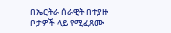በኤርትራ ሰራዊት በተያዙ ቦታዎች ላይ የሚፈጸሙ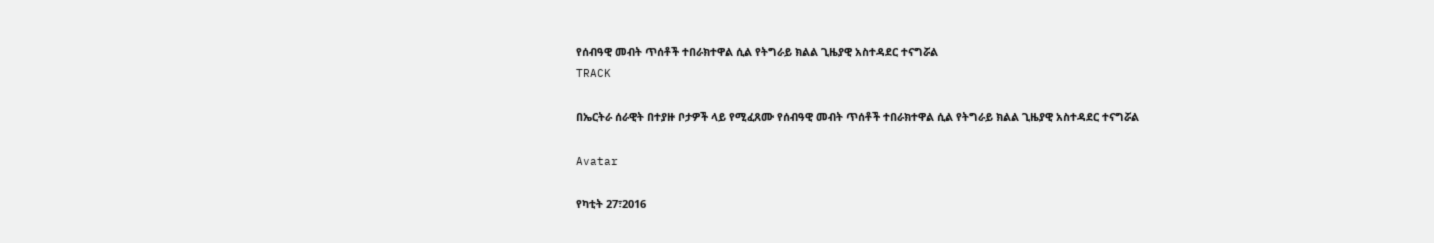የሰብዓዊ መብት ጥሰቶች ተበራክተዋል ሲል የትግራይ ክልል ጊዜያዊ አስተዳደር ተናግሯል
TRACK

በኤርትራ ሰራዊት በተያዙ ቦታዎች ላይ የሚፈጸሙ የሰብዓዊ መብት ጥሰቶች ተበራክተዋል ሲል የትግራይ ክልል ጊዜያዊ አስተዳደር ተናግሯል

Avatar

የካቲት 27፣2016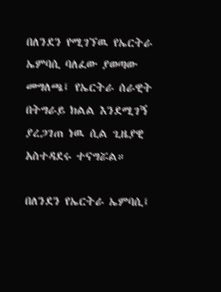በለንደን የሚገኘዉ የኤርትራ ኤምባሲ ባለፈው ያወጣው መግለጫ፤ የኤርትራ ሰራዊት በትግራይ ክልል እንደሚገኝ ያረጋገጠ ነዉ ሲል ጊዜያዊ አስተዳደሩ ተናግሯል።

በለንደን የኤርትራ ኤምባሲ፤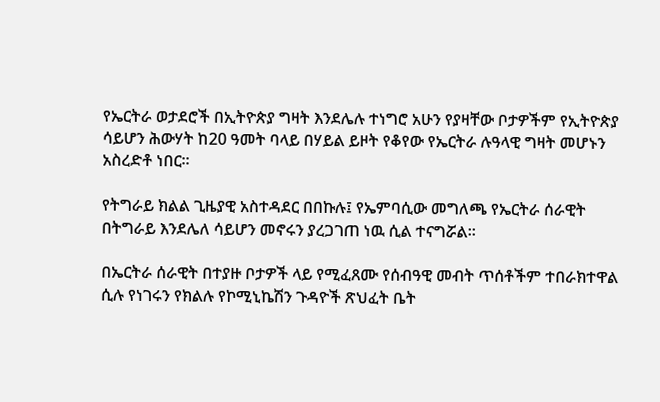የኤርትራ ወታደሮች በኢትዮጵያ ግዛት እንደሌሉ ተነግሮ አሁን የያዛቸው ቦታዎችም የኢትዮጵያ ሳይሆን ሕውሃት ከ20 ዓመት ባላይ በሃይል ይዞት የቆየው የኤርትራ ሉዓላዊ ግዛት መሆኑን አስረድቶ ነበር፡፡

የትግራይ ክልል ጊዜያዊ አስተዳደር በበኩሉ፤ የኤምባሲው መግለጫ የኤርትራ ሰራዊት በትግራይ እንደሌለ ሳይሆን መኖሩን ያረጋገጠ ነዉ ሲል ተናግሯል።

በኤርትራ ሰራዊት በተያዙ ቦታዎች ላይ የሚፈጸሙ የሰብዓዊ መብት ጥሰቶችም ተበራክተዋል ሲሉ የነገሩን የክልሉ የኮሚኒኬሽን ጉዳዮች ጽህፈት ቤት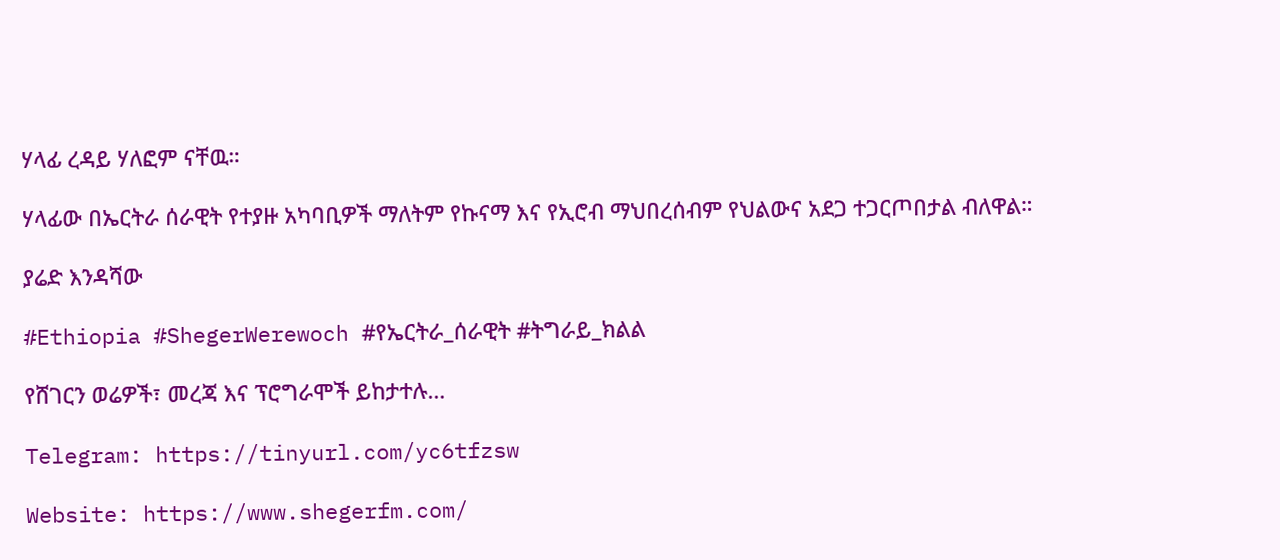ሃላፊ ረዳይ ሃለፎም ናቸዉ።

ሃላፊው በኤርትራ ሰራዊት የተያዙ አካባቢዎች ማለትም የኩናማ እና የኢሮብ ማህበረሰብም የህልውና አደጋ ተጋርጦበታል ብለዋል።

ያሬድ እንዳሻው

#Ethiopia #ShegerWerewoch #የኤርትራ_ሰራዊት #ትግራይ_ክልል

የሸገርን ወሬዎች፣ መረጃ እና ፕሮግራሞች ይከታተሉ…

Telegram: https://tinyurl.com/yc6tfzsw

Website: https://www.shegerfm.com/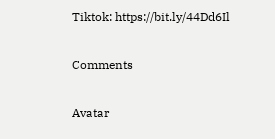Tiktok: https://bit.ly/44Dd6Il

Comments

Avatar